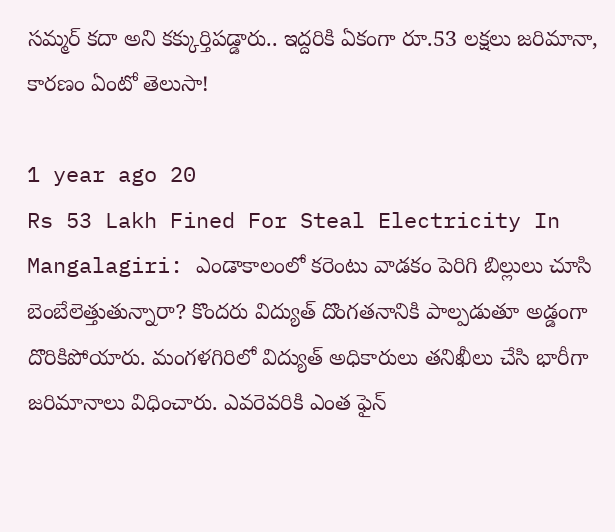సమ్మర్ కదా అని కక్కుర్తిపడ్డారు.. ఇద్దరికి ఏకంగా రూ.53 లక్షలు జరిమానా, కారణం ఏంటో తెలుసా!

1 year ago 20
Rs 53 Lakh Fined For Steal Electricity In Mangalagiri: ఎండాకాలంలో కరెంటు వాడకం పెరిగి బిల్లులు చూసి బెంబేలెత్తుతున్నారా? కొందరు విద్యుత్ దొంగతనానికి పాల్పడుతూ అడ్డంగా దొరికిపోయారు. మంగళగిరిలో విద్యుత్ అధికారులు తనిఖీలు చేసి భారీగా జరిమానాలు విధించారు. ఎవరెవరికి ఎంత ఫైన్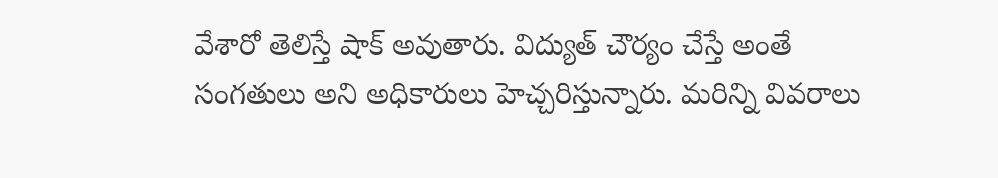వేశారో తెలిస్తే షాక్ అవుతారు. విద్యుత్ చౌర్యం చేస్తే అంతే సంగతులు అని అధికారులు హెచ్చరిస్తున్నారు. మరిన్ని వివరాలు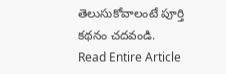తెలుసుకోవాలంటే పూర్తి కథనం చదవండి.
Read Entire Article